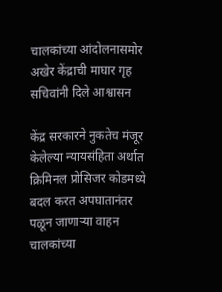चालकांच्या आंदोलनासमोर अखेर केंद्राची माघार गृह सचिवांनी दिले आश्वासन

केंद्र सरकारने नुकतेच मंजूर केलेल्या न्यायसंहिता अर्थात क्रिमिनल प्रोसिजर कोडमध्ये बदल करत अपघातानंतर पळून जाणाऱ्या वाहन चालकांच्या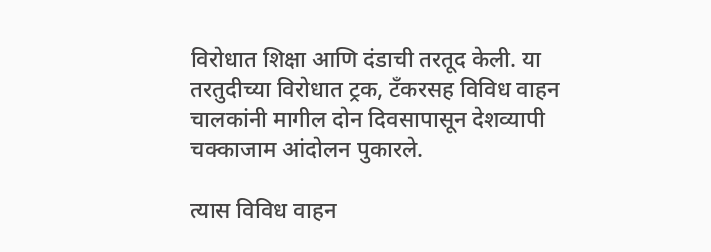विरोधात शिक्षा आणि दंडाची तरतूद केली. या तरतुदीच्या विरोधात ट्रक, टँकरसह विविध वाहन चालकांनी मागील दोन दिवसापासून देशव्यापी चक्काजाम आंदोलन पुकारले.

त्यास विविध वाहन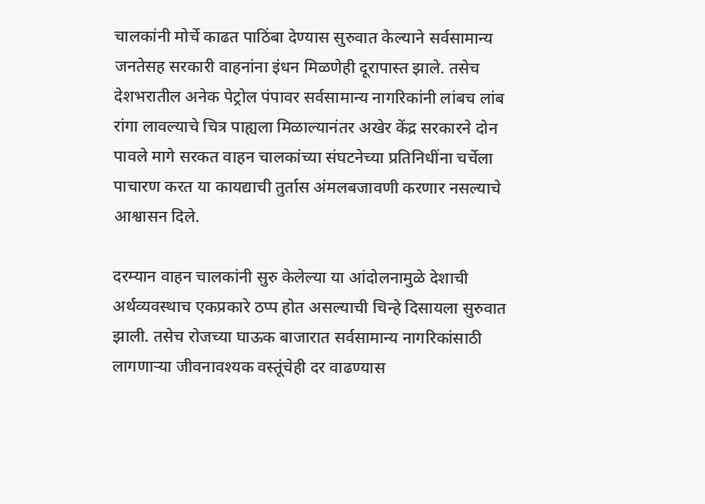चालकांनी मोर्चे काढत पाठिंबा देण्यास सुरुवात केल्याने सर्वसामान्य जनतेसह सरकारी वाहनांना इंधन मिळणेही दूरापास्त झाले. तसेच देशभरातील अनेक पेट्रोल पंपावर सर्वसामान्य नागरिकांनी लांबच लांब रांगा लावल्याचे चित्र पाह्यला मिळाल्यानंतर अखेर केंद्र सरकारने दोन पावले मागे सरकत वाहन चालकांच्या संघटनेच्या प्रतिनिधींना चर्चेला पाचारण करत या कायद्याची तुर्तास अंमलबजावणी करणार नसल्याचे आश्वासन दिले.

दरम्यान वाहन चालकांनी सुरु केलेल्या या आंदोलनामुळे देशाची अर्थव्यवस्थाच एकप्रकारे ठप्प होत असल्याची चिन्हे दिसायला सुरुवात झाली. तसेच रोजच्या घाऊक बाजारात सर्वसामान्य नागरिकांसाठी लागणाऱ्या जीवनावश्यक वस्तूंचेही दर वाढण्यास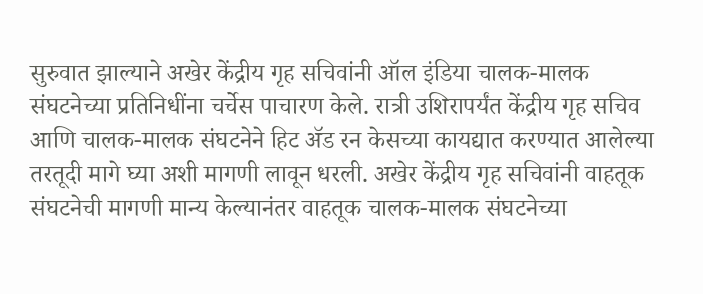सुरुवात झाल्याने अखेर केंद्रीय गृह सचिवांनी ऑल इंडिया चालक-मालक संघटनेच्या प्रतिनिधींना चर्चेस पाचारण केले. रात्री उशिरापर्यंत केंद्रीय गृह सचिव आणि चालक-मालक संघटनेने हिट ॲड रन केसच्या कायद्यात करण्यात आलेल्या तरतूदी मागे घ्या अशी मागणी लावून धरली. अखेर केंद्रीय गृह सचिवांनी वाहतूक संघटनेची मागणी मान्य केल्यानंतर वाहतूक चालक-मालक संघटनेच्या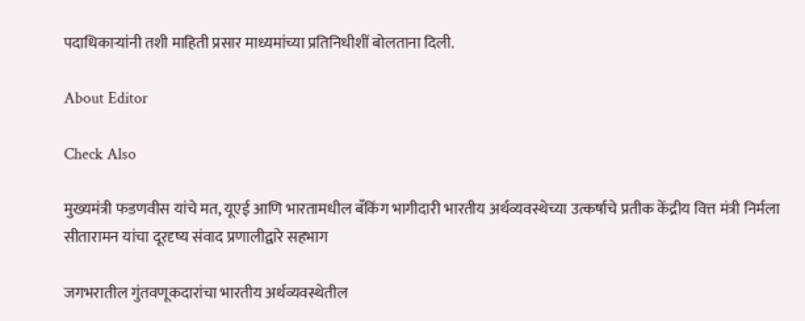पदाधिकाऱ्यांनी तशी माहिती प्रसार माध्यमांच्या प्रतिनिधीशीं बोलताना दिली.

About Editor

Check Also

मुख्यमंत्री फडणवीस यांचे मत, यूएई आणि भारतामधील बँकिंग भागीदारी भारतीय अर्थव्यवस्थेच्या उत्कर्षाचे प्रतीक केंद्रीय वित्त मंत्री निर्मला सीतारामन यांचा दूरदृष्य संवाद प्रणालीद्वारे सहभाग

जगभरातील गुंतवणूकदारांचा भारतीय अर्थव्यवस्थेतील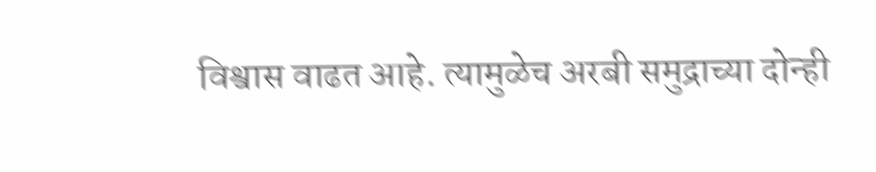विश्वास वाढत आहे. त्यामुळेच अरबी समुद्राच्या दोन्ही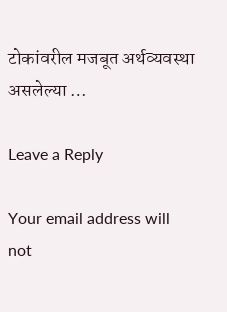टोकांवरील मजबूत अर्थव्यवस्था असलेल्या …

Leave a Reply

Your email address will not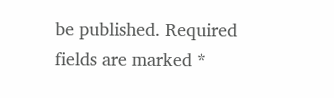be published. Required fields are marked *